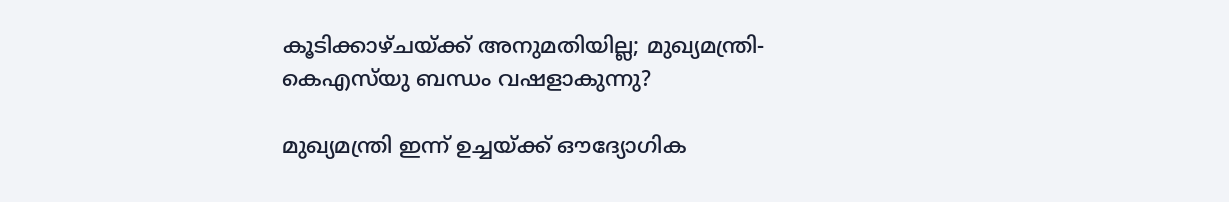കൂടിക്കാഴ്ചയ്ക്ക് അനുമതിയില്ല; മുഖ്യമന്ത്രി-കെഎസ്‌യു ബന്ധം വഷളാകുന്നു?

മുഖ്യമന്ത്രി ഇന്ന് ഉച്ചയ്ക്ക് ഔദ്യോഗിക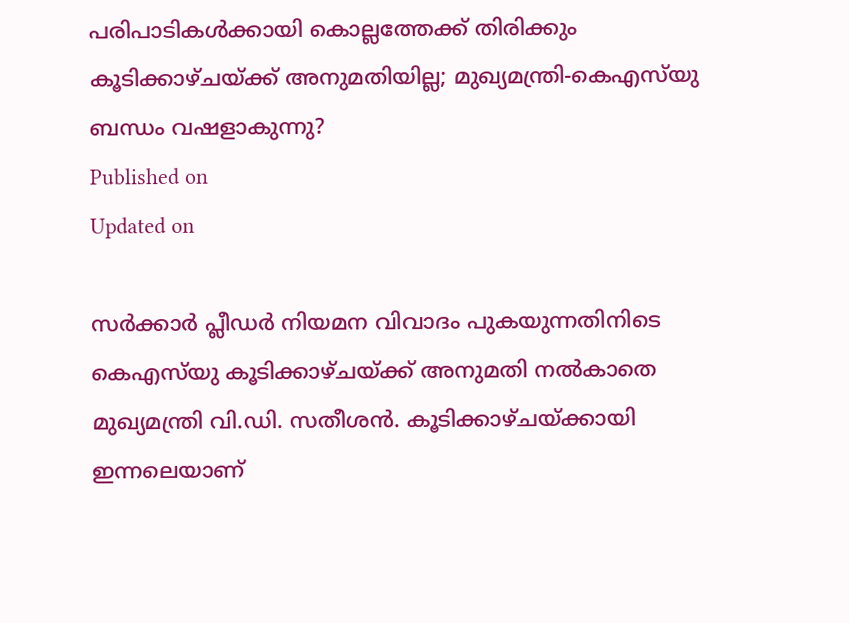പരിപാടികൾക്കായി കൊല്ലത്തേക്ക് തിരിക്കും
കൂടിക്കാഴ്ചയ്ക്ക് അനുമതിയില്ല; മുഖ്യമന്ത്രി-കെഎസ്‌യു ബന്ധം വഷളാകുന്നു?
Published on
Updated on

സർക്കാർ പ്ലീഡർ നിയമന വിവാദം പുകയുന്നതിനിടെ കെഎസ്‌യു കൂടിക്കാഴ്ചയ്ക്ക് അനുമതി നൽകാതെ മുഖ്യമന്ത്രി വി.ഡി. സതീശൻ. കൂടിക്കാഴ്ചയ്ക്കായി ഇന്നലെയാണ്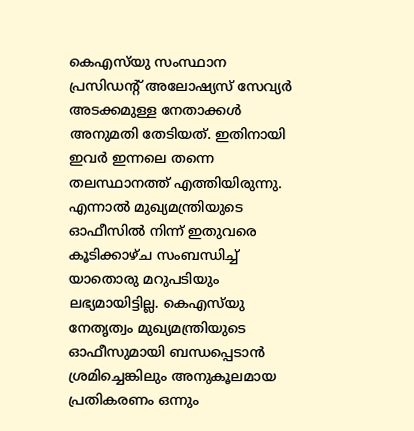കെഎസ്‌യു സംസ്ഥാന പ്രസിഡന്റ് അലോഷ്യസ് സേവ്യർ അടക്കമുള്ള നേതാക്കൾ അനുമതി തേടിയത്. ഇതിനായി ഇവർ ഇന്നലെ തന്നെ തലസ്ഥാനത്ത് എത്തിയിരുന്നു. എന്നാൽ മുഖ്യമന്ത്രിയുടെ ഓഫീസിൽ നിന്ന് ഇതുവരെ കൂടിക്കാഴ്ച സംബന്ധിച്ച് യാതൊരു മറുപടിയും ലഭ്യമായിട്ടില്ല. കെഎസ്‌യു നേതൃത്വം മുഖ്യമന്ത്രിയുടെ ഓഫീസുമായി ബന്ധപ്പെടാൻ ശ്രമിച്ചെങ്കിലും അനുകൂലമായ പ്രതികരണം ഒന്നും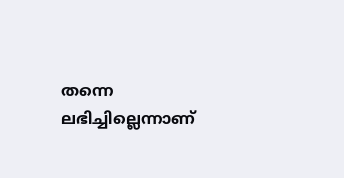തന്നെ ലഭിച്ചില്ലെന്നാണ്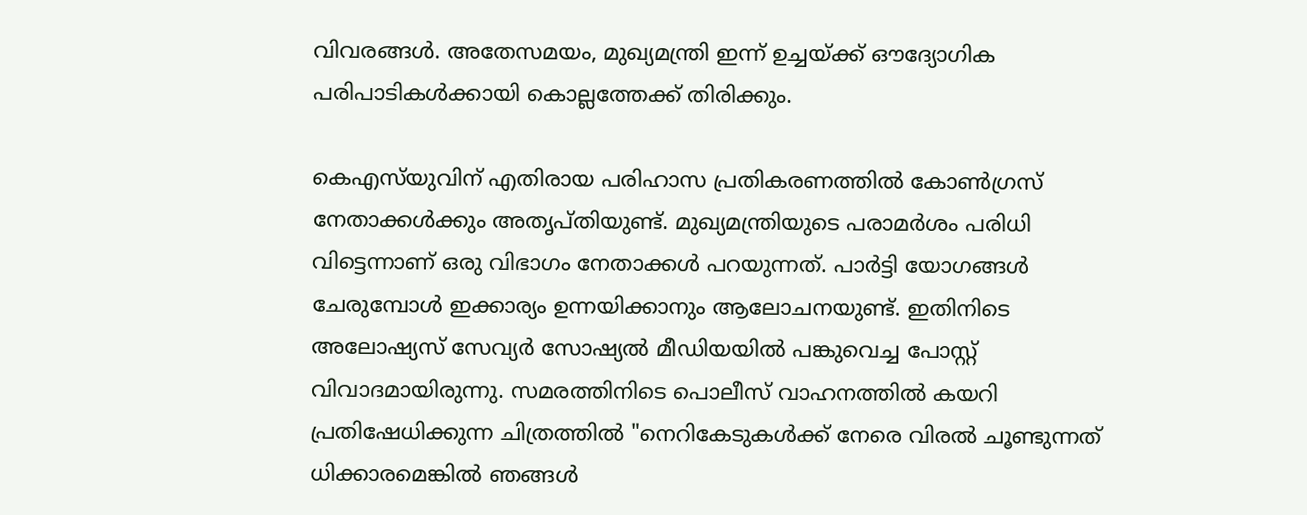വിവരങ്ങൾ. അതേസമയം, മുഖ്യമന്ത്രി ഇന്ന് ഉച്ചയ്ക്ക് ഔദ്യോഗിക പരിപാടികൾക്കായി കൊല്ലത്തേക്ക് തിരിക്കും.

കെഎസ്‍യുവിന് എതിരായ പരിഹാസ പ്രതികരണത്തിൽ കോൺഗ്രസ് നേതാക്കൾക്കും അതൃപ്തിയുണ്ട്. മുഖ്യമന്ത്രിയുടെ പരാമർശം പരിധി വിട്ടെന്നാണ് ഒരു വിഭാഗം നേതാക്കൾ പറയുന്നത്. പാർട്ടി യോഗങ്ങൾ ചേരുമ്പോൾ ഇക്കാര്യം ഉന്നയിക്കാനും ആലോചനയുണ്ട്. ഇതിനിടെ അലോഷ്യസ് സേവ്യർ സോഷ്യൽ മീഡിയയിൽ പങ്കുവെച്ച പോസ്റ്റ് വിവാദമായിരുന്നു. സമരത്തിനിടെ പൊലീസ് വാഹനത്തിൽ കയറി പ്രതിഷേധിക്കുന്ന ചിത്രത്തിൽ "നെറികേടുകൾക്ക് നേരെ വിരൽ ചൂണ്ടുന്നത് ധിക്കാരമെങ്കിൽ ഞങ്ങൾ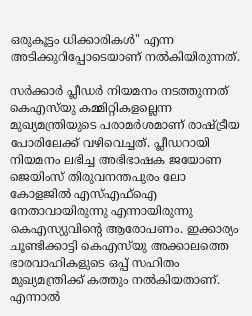ഒരുകൂട്ടം ധിക്കാരികൾ" എന്ന അടിക്കുറിപ്പോടെയാണ് നൽകിയിരുന്നത്.

സർക്കാർ പ്ലീഡർ നിയമനം നടത്തുന്നത് കെഎസ്‌യു കമ്മിറ്റികളല്ലെന്ന മുഖ്യമന്ത്രിയുടെ പരാമർശമാണ് രാഷ്ട്രീയ പോരിലേക്ക് വഴിവെച്ചത്. പ്ലീഡറായി നിയമനം ലഭിച്ച അഭിഭാഷക ജയോണ ജെയിംസ് തിരുവനന്തപുരം ലോ കോളജിൽ എസ്എഫ്ഐ നേതാവായിരുന്നു എന്നായിരുന്നു കെഎസ്യുവിന്റെ ആരോപണം. ഇക്കാര്യം ചൂണ്ടിക്കാട്ടി കെഎസ്‌യു അക്കാലത്തെ ഭാരവാഹികളുടെ ഒപ്പ് സഹിതം മുഖ്യമന്ത്രിക്ക് കത്തും നൽകിയതാണ്. എന്നാൽ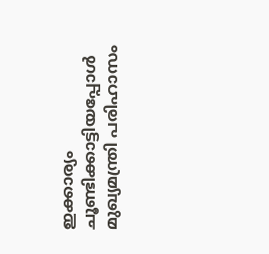ഇക്കാര്യം ചൂണ്ടിക്കാട്ടിയപ്പോൾ മുഖ്യമന്ത്രി പരിഹാസം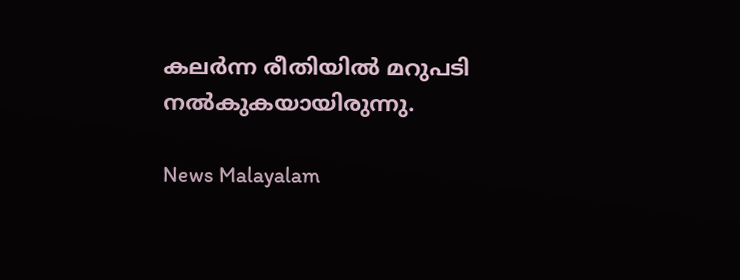കലർന്ന രീതിയിൽ മറുപടി നൽകുകയായിരുന്നു.

News Malayalam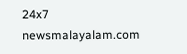24x7
newsmalayalam.com